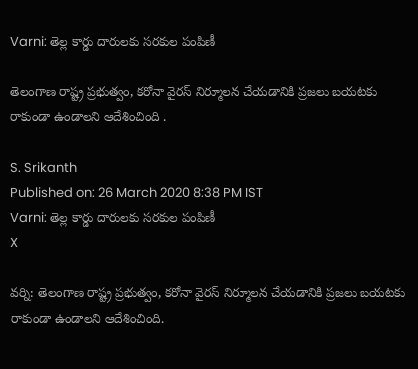Varni: తెల్ల కార్డు దారులకు సరకుల పంపిణీ

తెలంగాణ రాష్ట్ర ప్రభుత్వం, కరోనా వైరస్ నిర్మూలన చేయడానికి ప్రజలు బయటకు రాకుండా ఉండాలని ఆదేశించింది .

S. Srikanth
Published on: 26 March 2020 8:38 PM IST
Varni: తెల్ల కార్డు దారులకు సరకుల పంపిణీ
X

వర్ని: తెలంగాణ రాష్ట్ర ప్రభుత్వం, కరోనా వైరస్ నిర్మూలన చేయడానికి ప్రజలు బయటకు రాకుండా ఉండాలని ఆదేశించింది.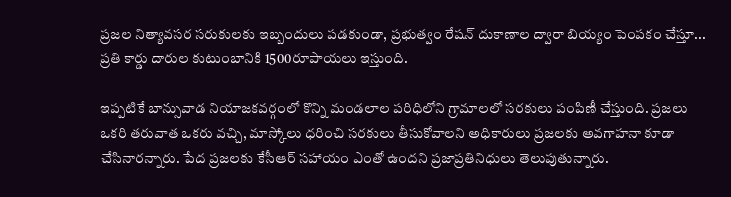ప్రజల నిత్యావసర సరుకులకు ఇబ్బందులు పడకుండా, ప్రభుత్వం రేషన్ దుకాణాల ద్వారా బియ్యం పెంపకం చేస్తూ... ప్రతి కార్డు దారుల కుటుంబానికి 1500రూపాయలు ఇస్తుంది.

ఇప్పటికే బాన్సువాడ నియాజకవర్గంలో కొన్ని మండలాల పరిధిలోని గ్రామాలలో సరకులు పంపిణీ చేస్తుంది. ప్రజలు ఒకరి తరువాత ఒకరు వచ్చి, మాస్కోలు ధరించి సరకులు తీసుకోవాలని అధికారులు ప్రజలకు అవగాహనా కూడా చేసినారన్నారు. పేద ప్రజలకు కేసీఆర్ సహాయం ఎంతో ఉందని ప్రజాప్రతినిధులు తెలుపుతున్నారు.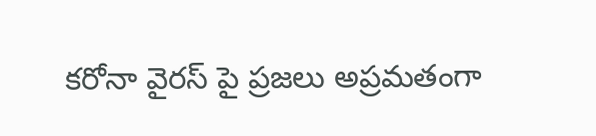కరోనా వైరస్ పై ప్రజలు అప్రమతంగా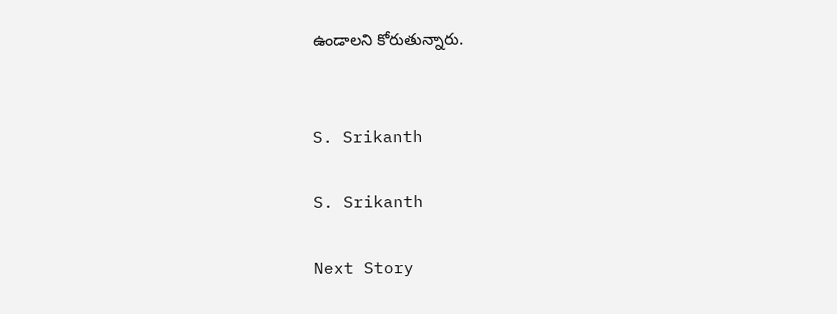ఉండాలని కోరుతున్నారు.


S. Srikanth

S. Srikanth

Next Story